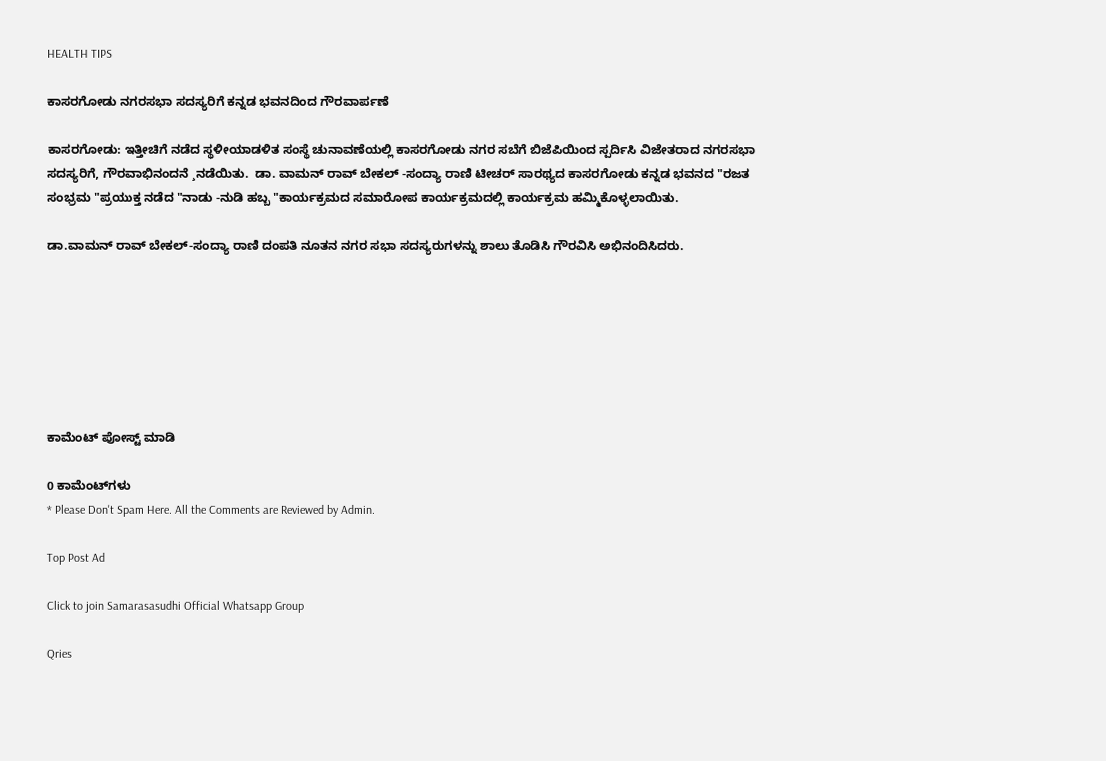HEALTH TIPS

ಕಾಸರಗೋಡು ನಗರಸಭಾ ಸದಸ್ಯರಿಗೆ ಕನ್ನಡ ಭವನದಿಂದ ಗೌರವಾರ್ಪಣೆ

ಕಾಸರಗೋಡು: ಇತ್ತೀಚಿಗೆ ನಡೆದ ಸ್ಥಳೀಯಾಡಳಿತ ಸಂಸ್ಥೆ ಚುನಾವಣೆಯಲ್ಲಿ ಕಾಸರಗೋಡು ನಗರ ಸಬೆಗೆ ಬಿಜೆಪಿಯಿಂದ ಸ್ಪರ್ದಿಸಿ ವಿಜೇತರಾದ ನಗರಸಭಾ ಸದಸ್ಯರಿಗೆ, ಗೌರವಾಭಿನಂದನೆ ¸ನಡೆಯಿತು.  ಡಾ. ವಾಮನ್ ರಾವ್ ಬೇಕಲ್ -ಸಂದ್ಯಾ ರಾಣಿ ಟೀಚರ್ ಸಾರಥ್ಯದ ಕಾಸರಗೋಡು ಕನ್ನಡ ಭವನದ "ರಜತ ಸಂಭ್ರಮ "ಪ್ರಯುಕ್ತ ನಡೆದ "ನಾಡು -ನುಡಿ ಹಬ್ಬ "ಕಾರ್ಯಕ್ರಮದ ಸಮಾರೋಪ ಕಾರ್ಯಕ್ರಮದಲ್ಲಿ ಕಾರ್ಯಕ್ರಮ ಹಮ್ಮಿಕೊಳ್ಳಲಾಯಿತು.

ಡಾ.ವಾಮನ್ ರಾವ್ ಬೇಕಲ್-ಸಂದ್ಯಾ ರಾಣಿ ದಂಪತಿ ನೂತನ ನಗರ ಸಭಾ ಸದಸ್ಯರುಗಳನ್ನು ಶಾಲು ತೊಡಿಸಿ ಗೌರವಿಸಿ ಅಭಿನಂದಿಸಿದರು.







ಕಾಮೆಂಟ್‌‌ ಪೋಸ್ಟ್‌ ಮಾಡಿ

0 ಕಾಮೆಂಟ್‌ಗಳು
* Please Don't Spam Here. All the Comments are Reviewed by Admin.

Top Post Ad

Click to join Samarasasudhi Official Whatsapp Group

Qries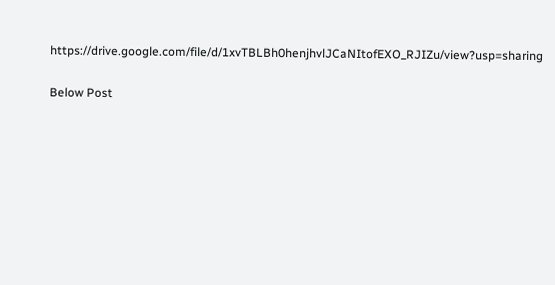https://drive.google.com/file/d/1xvTBLBh0henjhvlJCaNItofEXO_RJIZu/view?usp=sharing

Below Post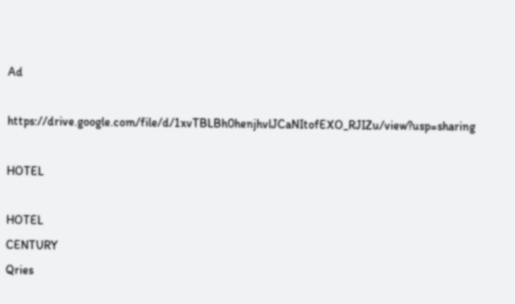Ad

https://drive.google.com/file/d/1xvTBLBh0henjhvlJCaNItofEXO_RJIZu/view?usp=sharing

HOTEL

HOTEL
CENTURY
Qries